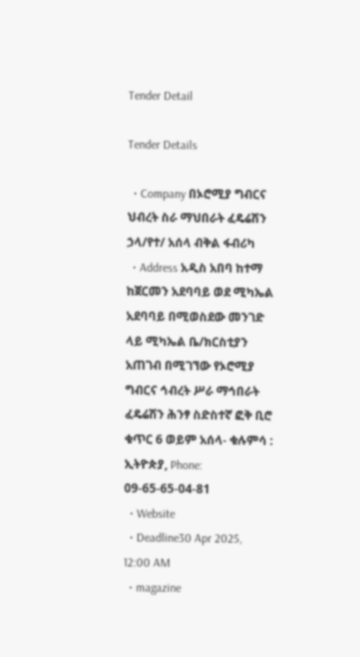Tender Detail

Tender Details

  • Company በኦሮሚያ ግብርና ህብረት ስራ ማህበራት ፈዴሬሽን ኃላ/የተ/ አሰላ ብቅል ፋብሪካ
  • Address አዲስ አበባ ከተማ ከጀርመን አደባባይ ወደ ሚካኤል አደባባይ በሚወስደው መንገድ ላይ ሚካኤል ቤ/ክርስቲያን አጠገብ በሚገኘው የኦሮሚያ ግብርና ኅብረት ሥራ ማኅበራት ፈዴሬሽን ሕንፃ ስድስተኛ ፎቅ ቢሮ ቁጥር 6 ወይም አሰላ- ቁሉምሳ : ኢትዮጵያ, Phone: 09-65-65-04-81
  • Website
  • Deadline30 Apr 2025, 12:00 AM
  • magazine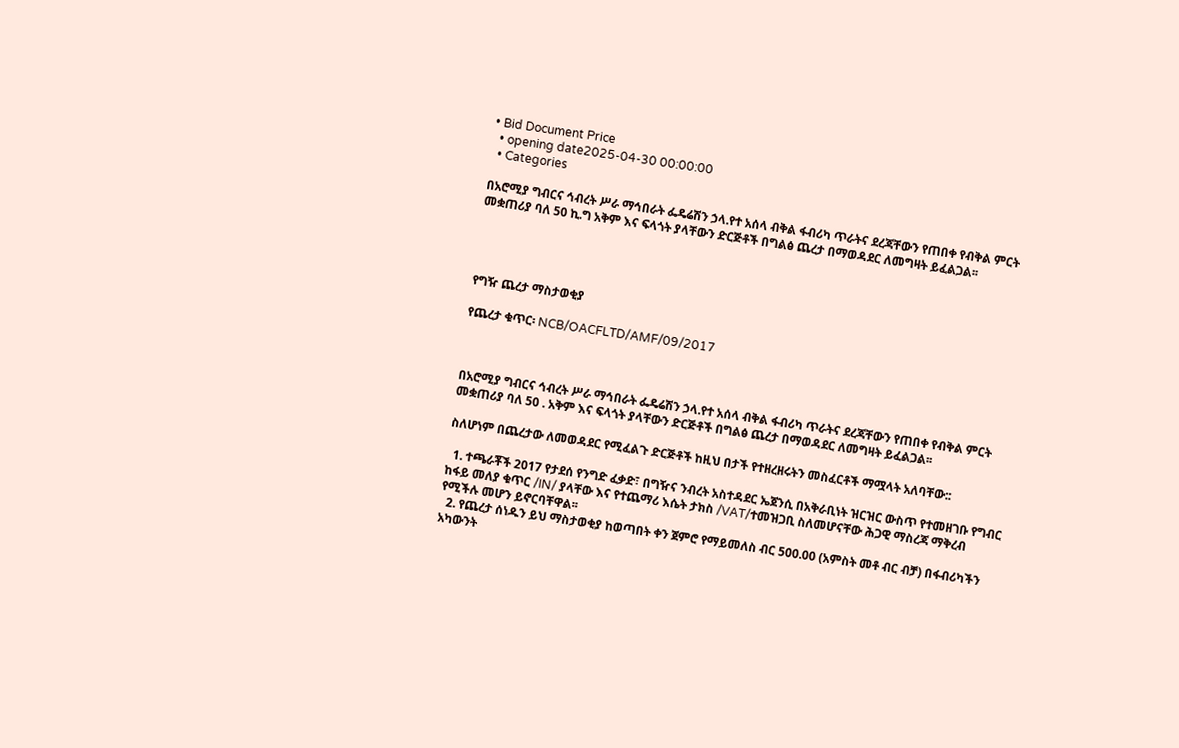• Bid Document Price
  • opening date2025-04-30 00:00:00
  • Categories

በአሮሚያ ግብርና ኅብረት ሥራ ማኅበራት ፌዴሬሽን ኃላ.የተ አሰላ ብቅል ፋብሪካ ጥራትና ደረጃቸውን የጠበቀ የብቅል ምርት መቋጠሪያ ባለ 50 ኪ.ግ አቅም እና ፍላጎት ያላቸውን ድርጅቶች በግልፅ ጨረታ በማወዳደር ለመግዛት ይፈልጋል፡፡




የግዥ ጨረታ ማስታወቂያ

የጨረታ ቁጥር፡ NCB/OACFLTD/AMF/09/2017



በአሮሚያ ግብርና ኅብረት ሥራ ማኅበራት ፌዴሬሽን ኃላ.የተ አሰላ ብቅል ፋብሪካ ጥራትና ደረጃቸውን የጠበቀ የብቅል ምርት መቋጠሪያ ባለ 50 . አቅም እና ፍላጎት ያላቸውን ድርጅቶች በግልፅ ጨረታ በማወዳደር ለመግዛት ይፈልጋል፡፡

ስለሆነም በጨረታው ለመወዳደር የሚፈልጉ ድርጅቶች ከዚህ በታች የተዘረዘሩትን መስፈርቶች ማሟላት አለባቸው::

  1. ተጫራቾች 2017 የታደሰ የንግድ ፈቃድ፣ በግዥና ንብረት አስተዳደር ኤጀንሲ በአቅራቢነት ዝርዝር ውስጥ የተመዘገቡ የግብር ከፋይ መለያ ቁጥር /IN/ ያላቸው እና የተጨማሪ እሴት ታክስ /VAT/ተመዝጋቢ ስለመሆናቸው ሕጋዊ ማስረጃ ማቅረብ የሚችሉ መሆን ይኖርባቸዋል፡፡
  2. የጨረታ ሰነዱን ይህ ማስታወቂያ ከወጣበት ቀን ጀምሮ የማይመለስ ብር 500.00 (አምስት መቶ ብር ብቻ) በፋብሪካችን አካውንት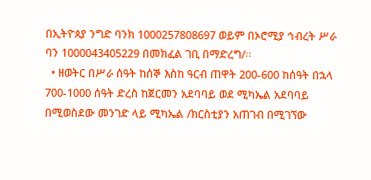በኢትዮጰያ ንግድ ባንክ 1000257808697 ወይም በኦሮሚያ ኅብረት ሥራ ባን 1000043405229 በመክፈል ገቢ በማድረግ/፡፡
  • ዘወትር በሥራ ሰዓት ከሰኞ እስከ ዓርብ ጠዋት 200-600 ከሰዓት በኋላ 700-1000 ሰዓት ድረስ ከጀርመን አደባባይ ወደ ሚካኤል አደባባይ በሚወስደው መንገድ ላይ ሚካኤል /ክርስቲያን አጠገብ በሚገኘው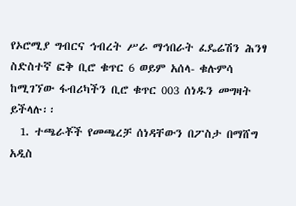የኦሮሚያ ግብርና ኅብረት ሥራ ማኅበራት ፈዴሬሽን ሕንፃ ስድስተኛ ፎቅ ቢሮ ቁጥር 6 ወይም አሰላ- ቁሉምሳ ከሚገኘው ፋብሪካችን ቢሮ ቁጥር 003 ሰነዱን መግዛት ይችላሉ፡፡
  1. ተጫራቾች የመጫረቻ ሰነዳቸውን በፖስታ በማሸግ አዲስ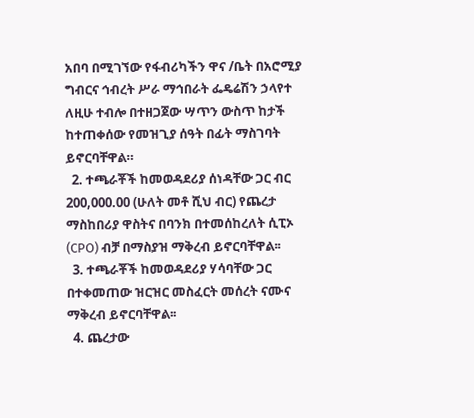አበባ በሚገኘው የፋብሪካችን ዋና /ቤት በአሮሚያ ግብርና ኅብረት ሥራ ማኅበራት ፌዴሬሽን ኃላየተ ለዚሁ ተብሎ በተዘጋጀው ሣጥን ውስጥ ከታች ከተጠቀሰው የመዝጊያ ሰዓት በፊት ማስገባት ይኖርባቸዋል።
  2. ተጫራቾች ከመወዳደሪያ ሰነዳቸው ጋር ብር 200,000.00 (ሁለት መቶ ሺህ ብር) የጨረታ ማስከበሪያ ዋስትና በባንክ በተመሰከረለት ሲፒኦ (CPO) ብቻ በማስያዝ ማቅረብ ይኖርባቸዋል፡፡
  3. ተጫራቾች ከመወዳደሪያ ሃሳባቸው ጋር በተቀመጠው ዝርዝር መስፈርት መሰረት ናሙና ማቅረብ ይኖርባቸዋል፡፡
  4. ጨረታው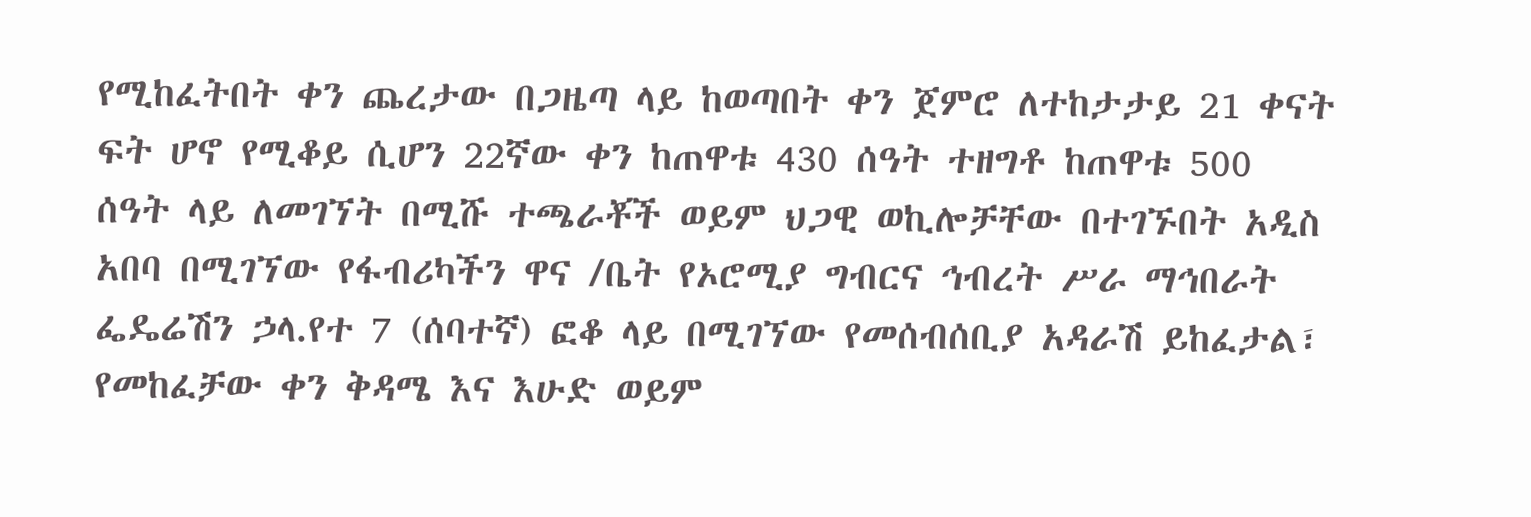የሚከፈትበት ቀን ጨረታው በጋዜጣ ላይ ከወጣበት ቀን ጀምሮ ለተከታታይ 21 ቀናት ፍት ሆኖ የሚቆይ ሲሆን 22ኛው ቀን ከጠዋቱ 430 ሰዓት ተዘግቶ ከጠዋቱ 500 ሰዓት ላይ ለመገኘት በሚሹ ተጫራቾች ወይም ህጋዊ ወኪሎቻቸው በተገኙበት አዲስ አበባ በሚገኘው የፋብሪካችን ዋና /ቤት የኦሮሚያ ግብርና ኅብረት ሥራ ማኅበራት ፌዴሬሽን ኃላ.የተ 7 (ሰባተኛ) ፎቆ ላይ በሚገኘው የመሰብሰቢያ አዳራሽ ይከፈታል፣ የመከፈቻው ቀን ቅዳሜ እና እሁድ ወይም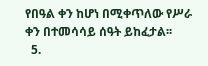የበዓል ቀን ከሆነ በሚቀጥለው የሥራ ቀን በተመሳሳይ ሰዓት ይከፈታል፡፡
  5.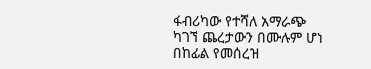ፋብሪካው የተሻለ አማራጭ ካገኘ ጨረታውን በሙሉም ሆነ በከፊል የመሰረዝ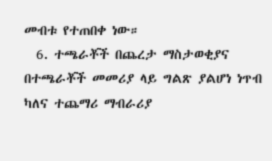መብቱ የተጠበቀ ነው።
  6. ተጫራቾች በጨረታ ማስታወቂያና በተጫራቾች መመሪያ ላይ ግልጽ ያልሆነ ነጥብ ካለና ተጨማሪ ማብራሪያ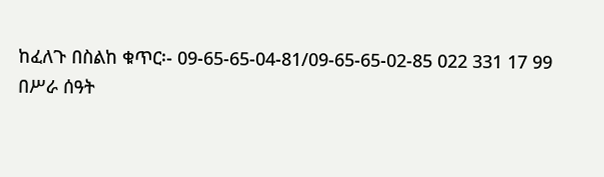ከፈለጉ በስልከ ቁጥር፡- 09-65-65-04-81/09-65-65-02-85 022 331 17 99 በሥራ ሰዓት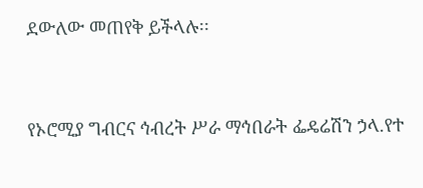ደውለው መጠየቅ ይችላሉ፡፡



የኦሮሚያ ግብርና ኅብረት ሥራ ማኅበራት ፌዴሬሽን ኃላ.የተ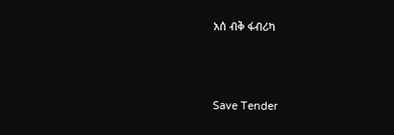አሰ ብቅ ፋብሪካ



Save Tender